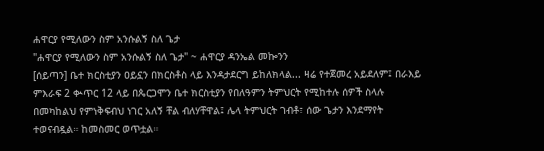ሐዋርያ የሚለውን ስም አንሱልኝ ስለ ጌታ
"ሐዋርያ የሚለውን ስም አንሱልኝ ስለ ጌታ" ~ ሐዋርያ ዳንኤል መኰንን
[ሰይጣን] ቤተ ክርስቲያን ዐይኗን በክርስቶስ ላይ እንዳታደርግ ይከለክላል... ዛሬ የተጀመረ አይደለም፤ በራእይ ምእራፍ 2 ቊጥር 12 ላይ በጴርጋሞን ቤተ ክርስቲያን የበለዓምን ትምህርት የሚከተሉ ሰዎች ስላሉ በመካከልህ የምነቅፍብህ ነገር አለኝ ቸል ብለሃቸዋል፤ ሌላ ትምህርት ገብቶ፣ ሰው ጌታን እንደማየት ተወናብዷል። ከመስመር ወጥቷል።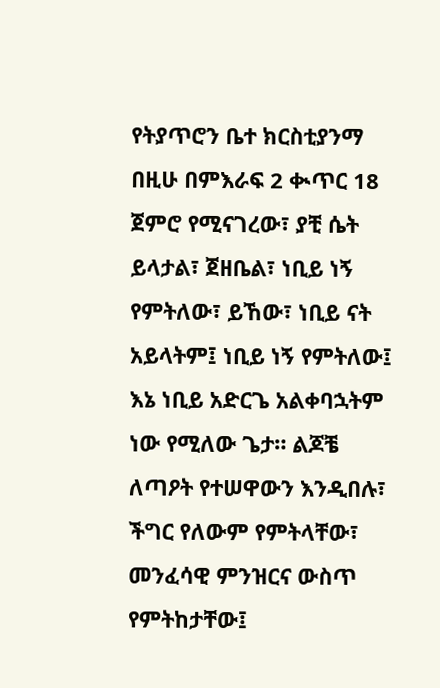የትያጥሮን ቤተ ክርስቲያንማ በዚሁ በምእራፍ 2 ቊጥር 18 ጀምሮ የሚናገረው፣ ያቺ ሴት ይላታል፣ ጀዘቤል፣ ነቢይ ነኝ የምትለው፣ ይኸው፣ ነቢይ ናት አይላትም፤ ነቢይ ነኝ የምትለው፤ እኔ ነቢይ አድርጌ አልቀባኋትም ነው የሚለው ጌታ። ልጆቼ ለጣዖት የተሠዋውን እንዲበሉ፣ ችግር የለውም የምትላቸው፣ መንፈሳዊ ምንዝርና ውስጥ የምትከታቸው፤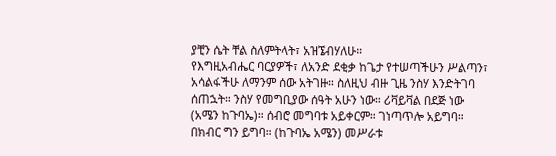ያቺን ሴት ቸል ስለምትላት፣ አዝኜብሃለሁ።
የእግዚአብሔር ባርያዎች፣ ለአንድ ደቂቃ ከጌታ የተሠጣችሁን ሥልጣን፣ አሳልፋችሁ ለማንም ሰው አትገዙ። ስለዚህ ብዙ ጊዜ ንስሃ እንድትገባ ሰጠኋት። ንስሃ የመግቢያው ሰዓት አሁን ነው። ሪቫይቫል በደጅ ነው (አሜን ከጉባኤ)። ሰብሮ መግባቱ አይቀርም። ገነጣጥሎ አይግባ። በክብር ግን ይግባ። (ከጉባኤ አሜን) መሥራቱ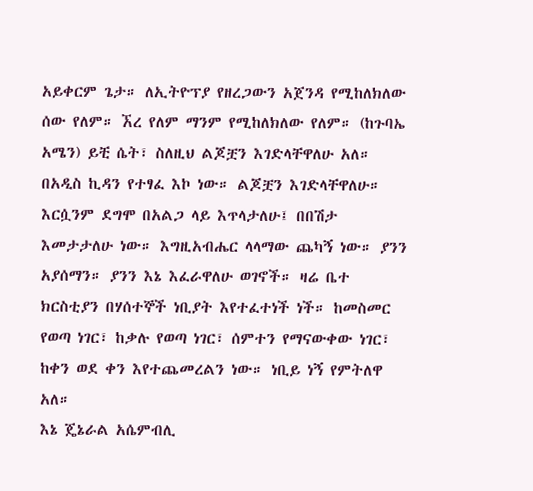አይቀርም ጌታ። ለኢትዮፕያ የዘረጋውን አጀንዳ የሚከለክለው ሰው የለም። ኧረ የለም ማንም የሚከለክለው የለም። (ከጉባኤ አሜን) ይቺ ሴት፣ ስለዚህ ልጆቿን እገድላቸዋለሁ አለ። በአዲስ ኪዳን የተፃፈ እኮ ነው። ልጆቿን እገድላቸዋለሁ። እርሷንም ደግሞ በአልጋ ላይ እጥላታለሁ፤ በበሽታ እመታታለሁ ነው። እግዚአብሔር ላላማው ጨካኝ ነው። ያንን አያሰማን። ያንን እኔ እፈራዋለሁ ወገኖች። ዛሬ ቤተ ክርስቲያን በሃሰተኞች ነቢያት እየተፈተነች ነች። ከመስመር የወጣ ነገር፣ ከቃሉ የወጣ ነገር፣ ሰምተን የማናውቀው ነገር፣ ከቀን ወደ ቀን እየተጨመረልን ነው። ነቢይ ነኝ የምትለዋ አለ።
እኔ ጄኔራል አሴምብሊ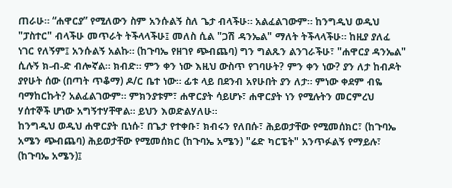ጠራሁ። “ሐዋርያ” የሚለውን ስም አንሱልኝ ስለ ጌታ ብላችሁ። አልፈልገውም። ከንግዲህ ወዲህ "ፓስተር" ብላችሁ መጥራት ትችላላችሁ፤ መለስ ሲል "ጋሽ ዳንኤል" ማለት ትችላላችሁ። ከዚያ ያለፈ ነገር የለኝም፤ አንሱልኝ አልኩ። (ከጉባኤ የዘገየ ጭብጨባ) ግን ግልጹን ልንገራችሁ፣ "ሐዋርያ ዳንኤል" ሲሉኝ ክ-ብ-ድ ብሎኛል። ክብድ። ምን ቀን ነው እዚህ ውስጥ የገባሁት? ምን ቀን ነው? ያን ለታ ከብዶት ያየሁት ሰው (በጣት ጥቆማ) ዶ/ር ቤተ ነው። ፊቱ ላይ በደንብ አየሁበት ያን ለታ። ምነው ቀደም ብዬ ባማከርኩት? አልፈልገውም። ምክንያቱም፣ ሐዋርያት ሳይሆኑ፣ ሐዋርያት ነን የሚሉትን መርምረህ ሃሰተኞች ሆነው አግኝተሃቸዋል። ይህን እወድልሃለሁ።
ከንግዲህ ወዲህ ሐዋርያት ቢነሱ፣ በጌታ የተቀቡ፣ ክብሩን የለበሱ፣ ሕይወታቸው የሚመሰክር፣ (ከጉባኤ አሜን ጭብጨባ) ሕይወታቸው የሚመሰክር (ከጉባኤ አሜን) "ሬድ ካርፔት" አንጥፉልኝ የማይሉ፣ (ከጉባኤ አሜን)፤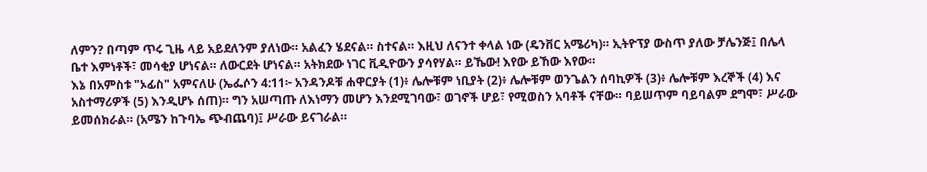ለምን? በጣም ጥሩ ጊዜ ላይ አይደለንም ያለነው። አልፈን ሄደናል። ስተናል። እዚህ ለናንተ ቀላል ነው (ዴንቨር አሜሪካ)። ኢትዮፕያ ውስጥ ያለው ቻሌንጅ፤ በሌላ ቤተ እምነቶች፣ መሳቂያ ሆነናል። ለውርደት ሆነናል። አትክደው ነገር ቪዲዮውን ያሳየሃል። ይኼው! እየው ይኸው እየው።
እኔ በአምስቱ "ኦፊስ" አምናለሁ (ኤፌሶን 4:11፦ አንዳንዶቹ ሐዋርያት (1)፥ ሌሎቹም ነቢያት (2)፥ ሌሎቹም ወንጌልን ሰባኪዎች (3)፥ ሌሎቹም እረኞች (4) እና አስተማሪዎች (5) እንዲሆኑ ሰጠ)። ግን አሠጣጡ ለእነማን መሆን እንደሚገባው፣ ወገኖች ሆይ፣ የሚወስን አባቶች ናቸው። ባይሠጥም ባይባልም ደግሞ፣ ሥራው ይመሰክራል። (አሜን ከጉባኤ ጭብጨባ)፤ ሥራው ይናገራል።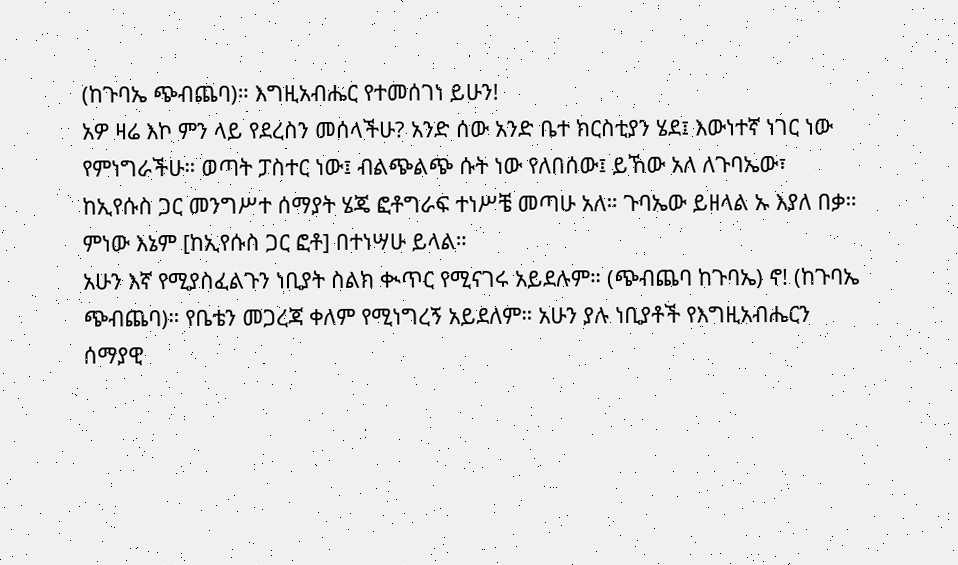(ከጉባኤ ጭብጨባ)። እግዚአብሔር የተመሰገነ ይሁን!
አዎ ዛሬ እኮ ምን ላይ የደረስን መሰላችሁ? አንድ ሰው አንድ ቤተ ክርስቲያን ሄደ፤ እውነተኛ ነገር ነው የምነግራችሁ። ወጣት ፓስተር ነው፤ ብልጭልጭ ሱት ነው የለበሰው፤ ይኸው አለ ለጉባኤው፣ ከኢየሱስ ጋር መንግሥተ ሰማያት ሄጄ ፎቶግራፍ ተነሥቼ መጣሁ አለ። ጉባኤው ይዘላል ኡ እያለ በቃ። ምነው እኔም [ከኢየሱስ ጋር ፎቶ] በተነሣሁ ይላል።
አሁን እኛ የሚያስፈልጉን ነቢያት ስልክ ቊጥር የሚናገሩ አይደሉም። (ጭብጨባ ከጉባኤ) ኖ! (ከጉባኤ ጭብጨባ)። የቤቴን መጋረጃ ቀለም የሚነግረኝ አይደለም። አሁን ያሉ ነቢያቶች የእግዚአብሔርን ሰማያዊ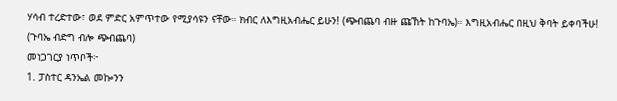ሃሳብ ተረድተው፣ ወደ ምድር አምጥተው የሚያሳዩን ናቸው። ክብር ለእግዚአብሔር ይሁን! (ጭብጨባ ብዙ ጩኸት ከጉባኤ)። እግዚአብሔር በዚህ ቅባት ይቀባችሁ! (ጉባኤ ብድግ ብሎ ጭብጨባ)
መነጋገርያ ነጥቦች፦
1. ፓስተር ዳንኤል መኰንን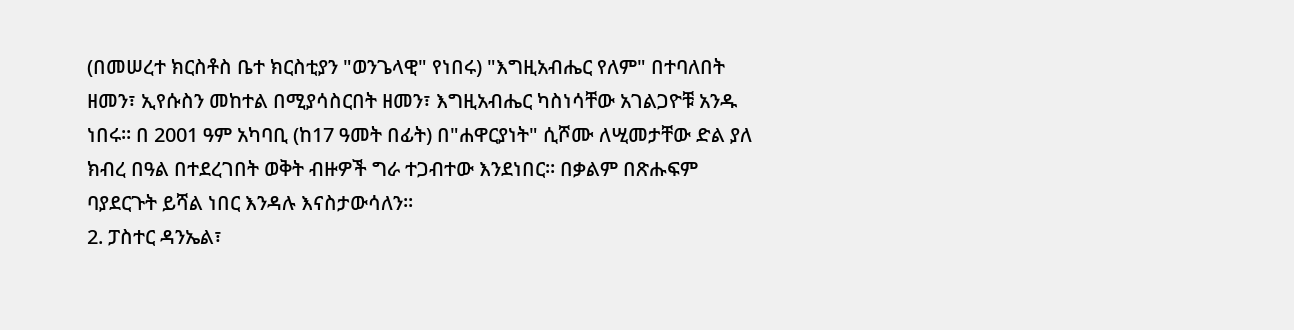(በመሠረተ ክርስቶስ ቤተ ክርስቲያን "ወንጌላዊ" የነበሩ) "እግዚአብሔር የለም" በተባለበት ዘመን፣ ኢየሱስን መከተል በሚያሳስርበት ዘመን፣ እግዚአብሔር ካስነሳቸው አገልጋዮቹ አንዱ ነበሩ። በ 2001 ዓም አካባቢ (ከ17 ዓመት በፊት) በ"ሐዋርያነት" ሲሾሙ ለሢመታቸው ድል ያለ ክብረ በዓል በተደረገበት ወቅት ብዙዎች ግራ ተጋብተው እንደነበር። በቃልም በጽሑፍም ባያደርጉት ይሻል ነበር እንዳሉ እናስታውሳለን።
2. ፓስተር ዳንኤል፣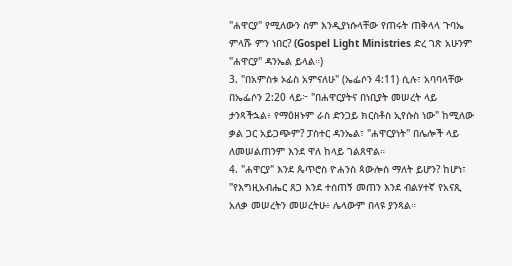"ሐዋርያ" የሚለውን ስም እንዲያነሱላቸው የጠሩት ጠቅላላ ጉባኤ ምላሹ ምን ነበር? (Gospel Light Ministries ድረ ገጽ አሁንም "ሐዋርያ" ዳንኤል ይላል።)
3. "በአምስቱ ኦፊስ አምናለሁ" (ኤፌሶን 4:11) ሲሉ፣ አባባላቸው በኤፌሶን 2:20 ላይ፦ "በሐዋርያትና በነቢያት መሠረት ላይ ታንጻችኋል፥ የማዕዘኑም ራስ ድንጋይ ክርስቶስ ኢየሱስ ነው" ከሚለው ቃል ጋር አይጋጭም? ፓስተር ዳንኤል፣ "ሐዋርያነት" በሌሎች ላይ ለመሠልጠንም እንደ ዋለ ከላይ ገልጸዋል።
4. "ሐዋርያ" እንደ ጴጥሮስ ዮሐንስ ጳውሎስ ማለት ይሆን? ከሆነ፣ "የእግዚአብሔር ጸጋ እንደ ተሰጠኝ መጠን እንደ ብልሃተኛ የአናጺ አለቃ መሠረትን መሠረትሁ፥ ሌላውም በላዩ ያንጻል።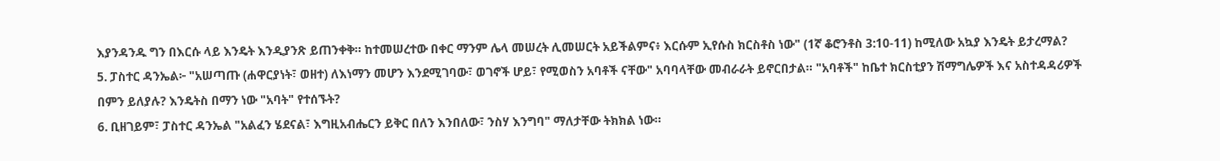እያንዳንዱ ግን በእርሱ ላይ እንዴት እንዲያንጽ ይጠንቀቅ። ከተመሠረተው በቀር ማንም ሌላ መሠረት ሊመሠርት አይችልምና፥ እርሱም ኢየሱስ ክርስቶስ ነው" (1ኛ ቆሮንቶስ 3:10-11) ከሚለው አኳያ እንዴት ይታረማል?
5. ፓስተር ዳንኤል፦ "አሠጣጡ (ሐዋርያነት፣ ወዘተ) ለእነማን መሆን እንደሚገባው፣ ወገኖች ሆይ፣ የሚወስን አባቶች ናቸው" አባባላቸው መብራራት ይኖርበታል። "አባቶች" ከቤተ ክርስቲያን ሽማግሌዎች እና አስተዳዳሪዎች በምን ይለያሉ? እንዴትስ በማን ነው "አባት" የተሰኙት?
6. ቢዘገይም፣ ፓስተር ዳንኤል "አልፈን ሄደናል፣ እግዚአብሔርን ይቅር በለን እንበለው፣ ንስሃ እንግባ" ማለታቸው ትክክል ነው።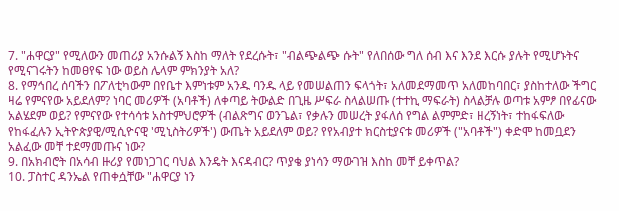7. "ሐዋርያ" የሚለውን መጠሪያ አንሱልኝ እስከ ማለት የደረሱት፣ "ብልጭልጭ ሱት" የለበሰው ግለ ሰብ እና እንደ እርሱ ያሉት የሚሆኑትና የሚናገሩትን ከመፀየፍ ነው ወይስ ሌላም ምክንያት አለ?
8. የማኅበረ ሰባችን በፖለቲካውም በየቤተ እምነቱም አንዱ ባንዱ ላይ የመሠልጠን ፍላጎት፣ አለመደማመጥ አለመከባበር፣ ያስከተለው ችግር ዛሬ የምናየው አይደለም? ነባር መሪዎች (አባቶች) ለቀጣይ ትውልድ በጊዜ ሥፍራ ስላልሠጡ (ተተኪ ማፍራት) ስላልቻሉ ወጣቱ አምፆ በየፊናው አልሄደም ወይ? የምናየው የተሳሳቱ አስተምህሮዎች (ብልጽግና ወንጌል፣ የቃሉን መሠረት ያፋለሰ የግል ልምምድ፣ ዘረኝነት፣ ተከፋፍለው የከፋፈሉን ኢትዮጵያዊ/ሚሲዮናዊ 'ሚኒስትሪዎች') ውጤት አይደለም ወይ? የየአብያተ ክርስቲያናቱ መሪዎች ("አባቶች") ቀድሞ ከመቧደን አልፈው መቸ ተደማመጡና ነው?
9. በአክብሮት በአሳብ ዙሪያ የመነጋገር ባህል እንዴት እናዳብር? ጥያቄ ያነሳን ማውገዝ እስከ መቸ ይቀጥል?
10. ፓስተር ዳንኤል የጠቀሷቸው "ሐዋርያ ነን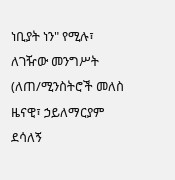ነቢያት ነን" የሚሉ፣ ለገዥው መንግሥት (ለጠ/ሚንስትሮች መለስ ዜናዊ፣ ኃይለማርያም ደሳለኝ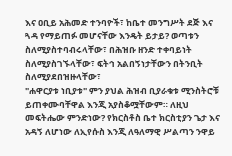እና ዐቢይ አሕመድ ተንባዮች፣ ከቤተ መንግሥት ደጅ እና ጓዳ የማይጠፉ መሆናቸው እንዴት ይታይ? ወጣቱን ስለሚያስተባብሩላቸው፣ በሕዝቡ ዘንድ ተቀባይነት ስለሚያስገኙላቸው፣ ፍትኅ አልበኝነታቸውን በትንቢት ስለሚያደበዝዙላቸው፣
"ሐዋርያቱ ነቢያቱ" ምን ያህል ሕዝብ ቢያራቁቱ ሚንስትሮቹ ይጠቀሙባቸዋል እንጂ አያስቆሟቸውም። ለዚህ መፍትሔው ምንድነው? የክርስቶስ ቤተ ክርስቲያን ጌታ እና አዳኝ ለሆነው ለኢየሱስ እንጂ ለዓለማዊ ሥልጣን ንዋይ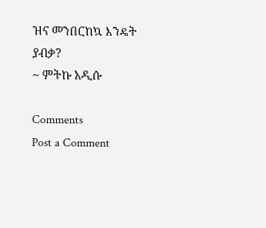ዝና መንበርከኳ እንዴት ያብቃ?
~ ምትኩ አዲሱ

Comments
Post a Comment